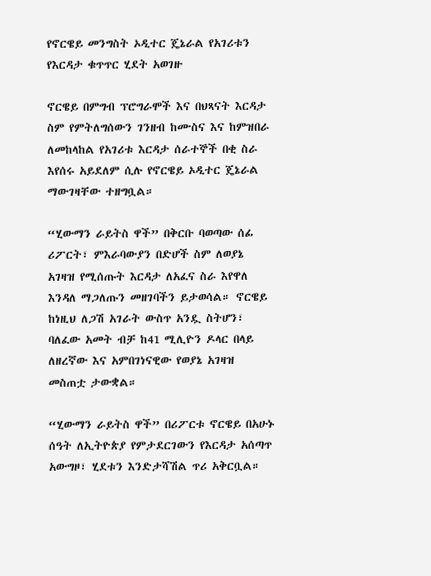የኖርዌይ መንግስት ኦዲተር ጄኔራል የአገሪቱን የእርዳታ ቁጥጥር ሂደት አወገዙ

ኖርዌይ በምግብ ፕሮግራሞች እና በህጻናት እርዳታ ስም የምትለግሰውን ገንዘብ ከሙስና እና ከምዝበራ ለመከላከል የአገሪቱ እርዳታ ሰራተኞች በቂ ስራ እየሰሩ አይደለም ሲሉ የኖርዌይ ኦዲተር ጄኔራል ማውገዛቸው ተዘግቧል።

“ሂውማን ራይትስ ዋች” በቅርቡ ባወጣው ሰፊ ሪፖርት፣ ምእራባውያን በድሆች ስም ለወያኔ አገዛዝ የሚሰጡት እርዳታ ለአፈና ስራ እየዋለ እንዳለ ማጋለጡን መዘገባችን ይታወሳል። ኖርዌይ ከነዚህ ለጋሽ አገራት ውስጥ አንዷ ስትሆን፣ ባለፈው አመት ብቻ ከ41 ሚሊዮን ዶላር በላይ ለዘረኛው እና አምበገነናዊው የወያኔ አገዛዝ መስጠቷ ታውቋል።

“ሂውማን ራይትስ ዋች” በሪፖርቱ ኖርዌይ በአሁኑ ሰዓት ለኢትዮጵያ የምታደርገውን የእርዳታ አሰጣጥ አውግዞ፣ ሂደቱን እንድታሻሽል ጥሪ አቅርቧል።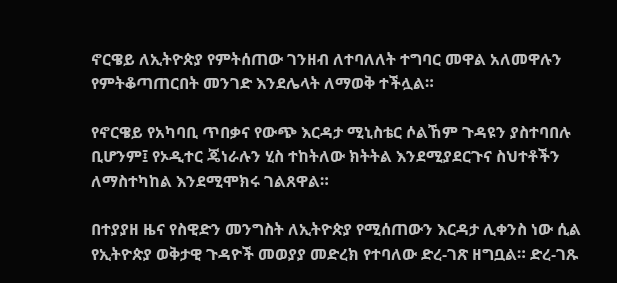ኖርዌይ ለኢትዮጵያ የምትሰጠው ገንዘብ ለተባለለት ተግባር መዋል አለመዋሉን የምትቆጣጠርበት መንገድ እንደሌላት ለማወቅ ተችሏል።

የኖርዌይ የአካባቢ ጥበቃና የውጭ እርዳታ ሚኒስቴር ሶልኸም ጉዳዩን ያስተባበሉ ቢሆንም፤ የኦዲተር ጄነራሉን ሂስ ተከትለው ክትትል እንደሚያደርጉና ስህተቶችን ለማስተካከል እንደሚሞክሩ ገልጸዋል።

በተያያዘ ዜና የስዊድን መንግስት ለኢትዮጵያ የሚሰጠውን እርዳታ ሊቀንስ ነው ሲል የኢትዮጵያ ወቅታዊ ጉዳዮች መወያያ መድረክ የተባለው ድረ-ገጽ ዘግቧል። ድረ-ገጹ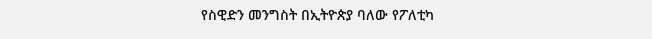የስዊድን መንግስት በኢትዮጵያ ባለው የፖለቲካ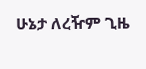ሁኔታ ለረዥም ጊዜ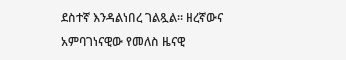ደስተኛ እንዳልነበረ ገልጿል። ዘረኛውና አምባገነናዊው የመለስ ዜናዊ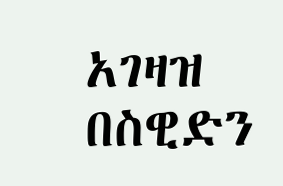አገዛዝ በስዊድን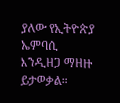ያለው የኢትዮጵያ ኤምባሲ እንዲዘጋ ማዘዙ ይታወቃል።